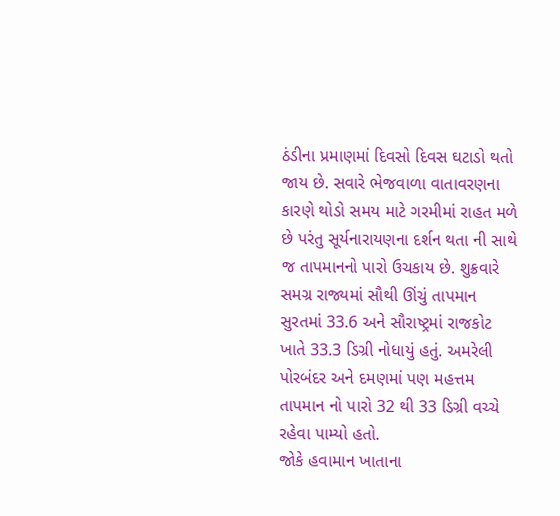ઠંડીના પ્રમાણમાં દિવસો દિવસ ઘટાડો થતો જાય છે. સવારે ભેજવાળા વાતાવરણના કારણે થોડો સમય માટે ગરમીમાં રાહત મળે છે પરંતુ સૂર્યનારાયણના દર્શન થતા ની સાથે જ તાપમાનનો પારો ઉચકાય છે. શુક્રવારે સમગ્ર રાજ્યમાં સૌથી ઊંચું તાપમાન સુરતમાં 33.6 અને સૌરાષ્ટ્રમાં રાજકોટ ખાતે 33.3 ડિગ્રી નોધાયું હતું. અમરેલી પોરબંદર અને દમણમાં પણ મહત્તમ તાપમાન નો પારો 32 થી 33 ડિગ્રી વચ્ચે રહેવા પામ્યો હતો.
જોકે હવામાન ખાતાના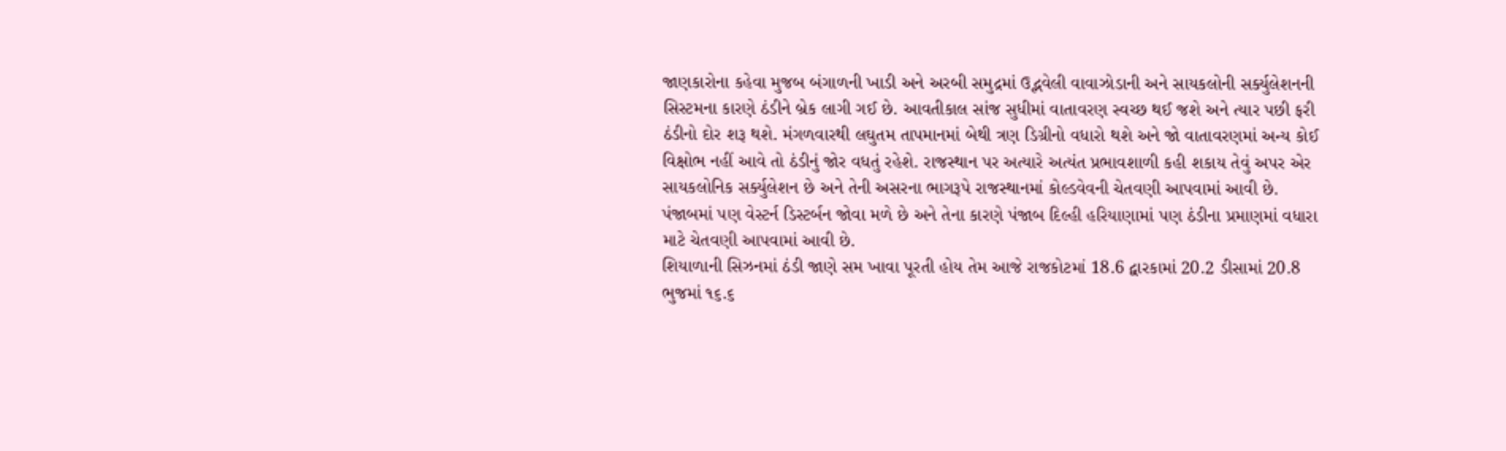જાણકારોના કહેવા મુજબ બંગાળની ખાડી અને અરબી સમુદ્રમાં ઉદ્ભવેલી વાવાઝોડાની અને સાયકલોની સર્ક્યુલેશનની સિસ્ટમના કારણે ઠંડીને બ્રેક લાગી ગઈ છે. આવતીકાલ સાંજ સુધીમાં વાતાવરણ સ્વચ્છ થઈ જશે અને ત્યાર પછી ફરી ઠંડીનો દોર શરૂ થશે. મંગળવારથી લઘુતમ તાપમાનમાં બેથી ત્રણ ડિગ્રીનો વધારો થશે અને જો વાતાવરણમાં અન્ય કોઈ વિક્ષોભ નહીં આવે તો ઠંડીનું જોર વધતું રહેશે. રાજસ્થાન પર અત્યારે અત્યંત પ્રભાવશાળી કહી શકાય તેવું અપર એર સાયકલોનિક સર્ક્યુલેશન છે અને તેની અસરના ભાગરૂપે રાજસ્થાનમાં કોલ્ડવેવની ચેતવણી આપવામાં આવી છે. પંજાબમાં પણ વેસ્ટર્ન ડિસ્ટર્બન જોવા મળે છે અને તેના કારણે પંજાબ દિલ્હી હરિયાણામાં પણ ઠંડીના પ્રમાણમાં વધારા માટે ચેતવણી આપવામાં આવી છે.
શિયાળાની સિઝનમાં ઠંડી જાણે સમ ખાવા પૂરતી હોય તેમ આજે રાજકોટમાં 18.6 દ્વારકામાં 20.2 ડીસામાં 20.8 ભુજમાં ૧૬.૬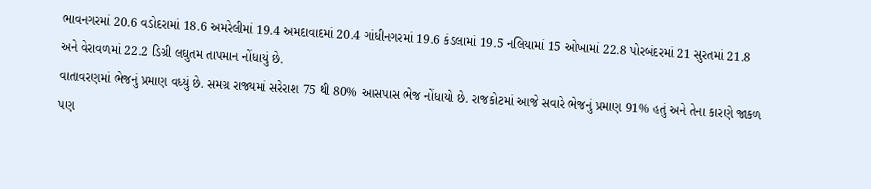ભાવનગરમાં 20.6 વડોદરામાં 18.6 અમરેલીમાં 19.4 અમદાવાદમાં 20.4 ગાંધીનગરમાં 19.6 કંડલામાં 19.5 નલિયામાં 15 ઓખામાં 22.8 પોરબંદરમાં 21 સુરતમાં 21.8 અને વેરાવળમાં 22.2 ડિગ્રી લઘુતમ તાપમાન નોંધાયું છે.
વાતાવરણમાં ભેજનું પ્રમાણ વધ્યું છે. સમગ્ર રાજ્યમાં સરેરાશ 75 થી 80% આસપાસ ભેજ નોંધાયો છે. રાજકોટમાં આજે સવારે ભેજનું પ્રમાણ 91% હતું અને તેના કારણે જાકળ પણ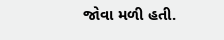જોવા મળી હતી.